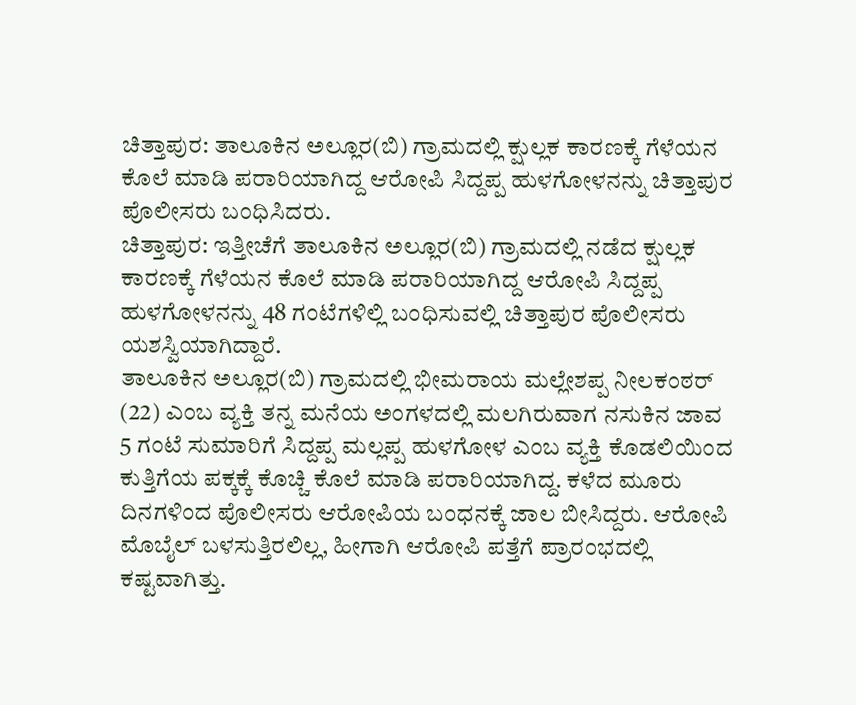ಚಿತ್ತಾಪುರ: ತಾಲೂಕಿನ ಅಲ್ಲೂರ(ಬಿ) ಗ್ರಾಮದಲ್ಲಿ ಕ್ಷುಲ್ಲಕ ಕಾರಣಕ್ಕೆ ಗೆಳೆಯನ ಕೊಲೆ ಮಾಡಿ ಪರಾರಿಯಾಗಿದ್ದ ಆರೋಪಿ ಸಿದ್ದಪ್ಪ ಹುಳಗೋಳನನ್ನು ಚಿತ್ತಾಪುರ ಪೊಲೀಸರು ಬಂಧಿಸಿದರು.
ಚಿತ್ತಾಪುರ: ಇತ್ತೀಚೆಗೆ ತಾಲೂಕಿನ ಅಲ್ಲೂರ(ಬಿ) ಗ್ರಾಮದಲ್ಲಿ ನಡೆದ ಕ್ಷುಲ್ಲಕ ಕಾರಣಕ್ಕೆ ಗೆಳೆಯನ ಕೊಲೆ ಮಾಡಿ ಪರಾರಿಯಾಗಿದ್ದ ಆರೋಪಿ ಸಿದ್ದಪ್ಪ ಹುಳಗೋಳನನ್ನು 48 ಗಂಟೆಗಳಿಲ್ಲಿ ಬಂಧಿಸುವಲ್ಲಿ ಚಿತ್ತಾಪುರ ಪೊಲೀಸರು ಯಶಸ್ವಿಯಾಗಿದ್ದಾರೆ.
ತಾಲೂಕಿನ ಅಲ್ಲೂರ(ಬಿ) ಗ್ರಾಮದಲ್ಲಿ ಭೀಮರಾಯ ಮಲ್ಲೇಶಪ್ಪ ನೀಲಕಂಠರ್ (22) ಎಂಬ ವ್ಯಕ್ತಿ ತನ್ನ ಮನೆಯ ಅಂಗಳದಲ್ಲಿ ಮಲಗಿರುವಾಗ ನಸುಕಿನ ಜಾವ 5 ಗಂಟೆ ಸುಮಾರಿಗೆ ಸಿದ್ದಪ್ಪ ಮಲ್ಲಪ್ಪ ಹುಳಗೋಳ ಎಂಬ ವ್ಯಕ್ತಿ ಕೊಡಲಿಯಿಂದ ಕುತ್ತಿಗೆಯ ಪಕ್ಕಕ್ಕೆ ಕೊಚ್ಚಿ ಕೊಲೆ ಮಾಡಿ ಪರಾರಿಯಾಗಿದ್ದ. ಕಳೆದ ಮೂರು ದಿನಗಳಿಂದ ಪೊಲೀಸರು ಆರೋಪಿಯ ಬಂಧನಕ್ಕೆ ಜಾಲ ಬೀಸಿದ್ದರು. ಆರೋಪಿ ಮೊಬೈಲ್ ಬಳಸುತ್ತಿರಲಿಲ್ಲ, ಹೀಗಾಗಿ ಆರೋಪಿ ಪತ್ತೆಗೆ ಪ್ರಾರಂಭದಲ್ಲಿ ಕಷ್ಟವಾಗಿತ್ತು.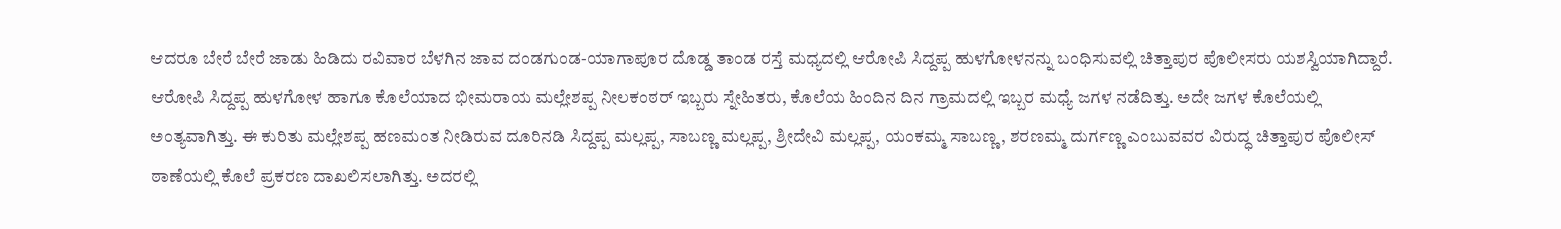ಆದರೂ ಬೇರೆ ಬೇರೆ ಜಾಡು ಹಿಡಿದು ರವಿವಾರ ಬೆಳಗಿನ ಜಾವ ದಂಡಗುಂಡ-ಯಾಗಾಪೂರ ದೊಡ್ಡ ತಾಂಡ ರಸ್ತೆ ಮಧ್ಯದಲ್ಲಿ ಆರೋಪಿ ಸಿದ್ದಪ್ಪ ಹುಳಗೋಳನನ್ನು ಬಂಧಿಸುವಲ್ಲಿ ಚಿತ್ತಾಪುರ ಪೊಲೀಸರು ಯಶಸ್ವಿಯಾಗಿದ್ದಾರೆ.
ಆರೋಪಿ ಸಿದ್ದಪ್ಪ ಹುಳಗೋಳ ಹಾಗೂ ಕೊಲೆಯಾದ ಭೀಮರಾಯ ಮಲ್ಲೇಶಪ್ಪ ನೀಲಕಂಠರ್ ಇಬ್ಬರು ಸ್ನೇಹಿತರು, ಕೊಲೆಯ ಹಿಂದಿನ ದಿನ ಗ್ರಾಮದಲ್ಲಿ ಇಬ್ಬರ ಮಧ್ಯೆ ಜಗಳ ನಡೆದಿತ್ತು. ಅದೇ ಜಗಳ ಕೊಲೆಯಲ್ಲಿ ಅಂತ್ಯವಾಗಿತ್ತು. ಈ ಕುರಿತು ಮಲ್ಲೇಶಪ್ಪ ಹಣಮಂತ ನೀಡಿರುವ ದೂರಿನಡಿ ಸಿದ್ದಪ್ಪ ಮಲ್ಲಪ್ಪ, ಸಾಬಣ್ಣ ಮಲ್ಲಪ್ಪ, ಶ್ರೀದೇವಿ ಮಲ್ಲಪ್ಪ, ಯಂಕಮ್ಮ ಸಾಬಣ್ಣ, ಶರಣಮ್ಮ ದುರ್ಗಣ್ಣ ಎಂಬುವವರ ವಿರುದ್ಧ ಚಿತ್ತಾಪುರ ಪೊಲೀಸ್ ಠಾಣೆಯಲ್ಲಿ ಕೊಲೆ ಪ್ರಕರಣ ದಾಖಲಿಸಲಾಗಿತ್ತು. ಅದರಲ್ಲಿ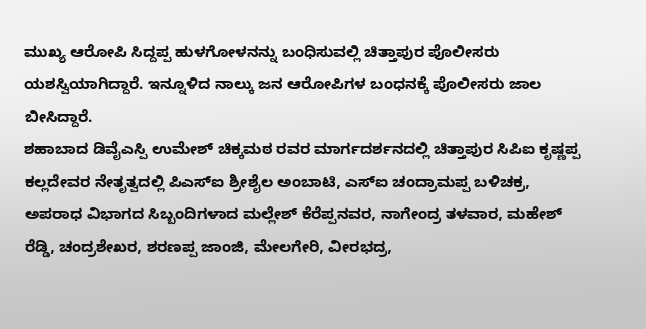ಮುಖ್ಯ ಆರೋಪಿ ಸಿದ್ದಪ್ಪ ಹುಳಗೋಳನನ್ನು ಬಂಧಿಸುವಲ್ಲಿ ಚಿತ್ತಾಪುರ ಪೊಲೀಸರು ಯಶಸ್ವಿಯಾಗಿದ್ದಾರೆ. ಇನ್ನೂಳಿದ ನಾಲ್ಕು ಜನ ಆರೋಪಿಗಳ ಬಂಧನಕ್ಕೆ ಪೊಲೀಸರು ಜಾಲ ಬೀಸಿದ್ದಾರೆ.
ಶಹಾಬಾದ ಡಿವೈಎಸ್ಪಿ ಉಮೇಶ್ ಚಿಕ್ಕಮಠ ರವರ ಮಾರ್ಗದರ್ಶನದಲ್ಲಿ ಚಿತ್ತಾಪುರ ಸಿಪಿಐ ಕೃಷ್ಣಪ್ಪ ಕಲ್ಲದೇವರ ನೇತೃತ್ವದಲ್ಲಿ ಪಿಎಸ್ಐ ಶ್ರೀಶೈಲ ಅಂಬಾಟಿ, ಎಸ್ಐ ಚಂದ್ರಾಮಪ್ಪ ಬಳಿಚಕ್ರ, ಅಪರಾಧ ವಿಭಾಗದ ಸಿಬ್ಬಂದಿಗಳಾದ ಮಲ್ಲೇಶ್ ಕೆರೆಪ್ಪನವರ, ನಾಗೇಂದ್ರ ತಳವಾರ, ಮಹೇಶ್ ರೆಡ್ಡಿ, ಚಂದ್ರಶೇಖರ, ಶರಣಪ್ಪ ಜಾಂಜಿ, ಮೇಲಗೇರಿ, ವೀರಭದ್ರ,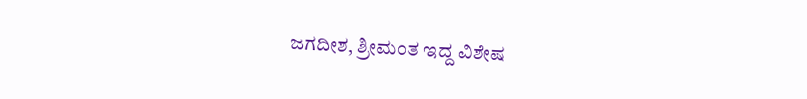ಜಗದೀಶ, ಶ್ರೀಮಂತ ಇದ್ದ ವಿಶೇಷ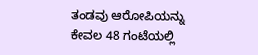ತಂಡವು ಆರೋಪಿಯನ್ನು ಕೇವಲ 48 ಗಂಟೆಯಲ್ಲಿ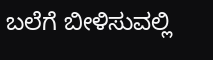ಬಲೆಗೆ ಬೀಳಿಸುವಲ್ಲಿ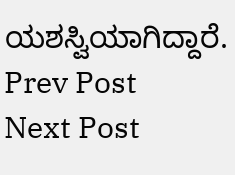ಯಶಸ್ವಿಯಾಗಿದ್ದಾರೆ.
Prev Post
Next Post